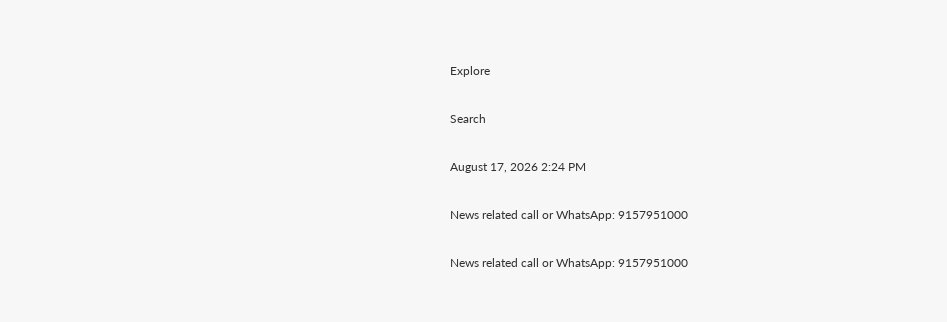Explore

Search

August 17, 2026 2:24 PM

News related call or WhatsApp: 9157951000

News related call or WhatsApp: 9157951000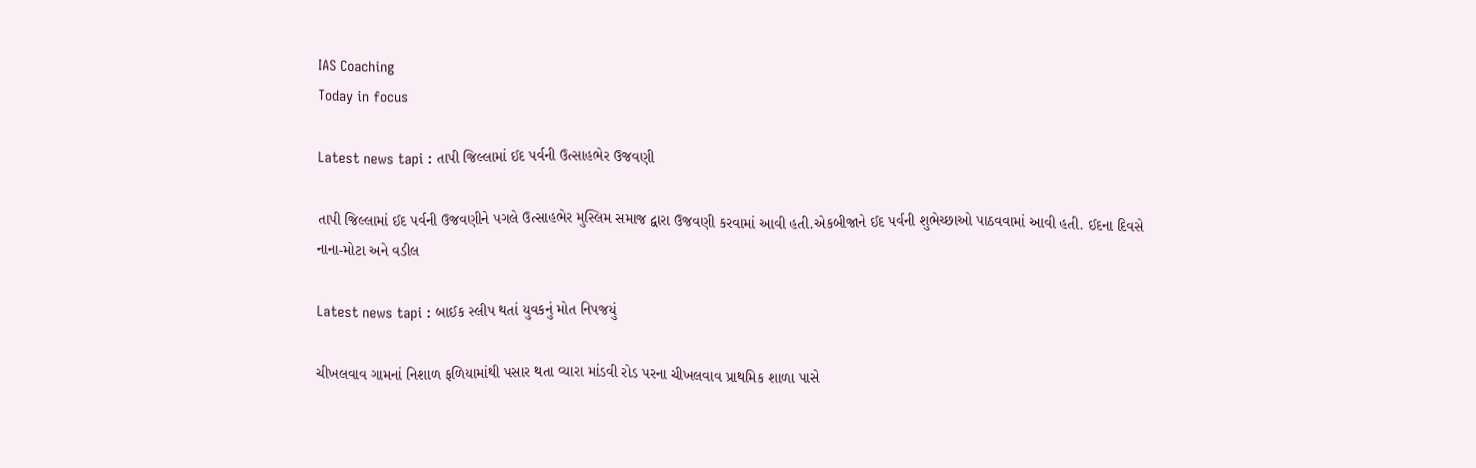IAS Coaching
Today in focus

Latest news tapi : તાપી જિલ્લામાં ઈદ પર્વની ઉત્સાહભેર ઉજવણી

તાપી જિલ્લામાં ઈદ પર્વની ઉજવણીને પગલે ઉત્સાહભેર મુસ્લિમ સમાજ દ્વારા ઉજવણી કરવામાં આવી હતી.એકબીજાને ઈદ પર્વની શુભેચ્છાઓ પાઠવવામાં આવી હતી. ઈદના દિવસે નાના-મોટા અને વડીલ

Latest news tapi : બાઈક સ્લીપ થતાં યુવકનું મોત નિપજયું

ચીખલવાવ ગામનાં નિશાળ ફળિયામાંથી પસાર થતા વ્યારા માંડવી રોડ પરના ચીખલવાવ પ્રાથમિક શાળા પાસે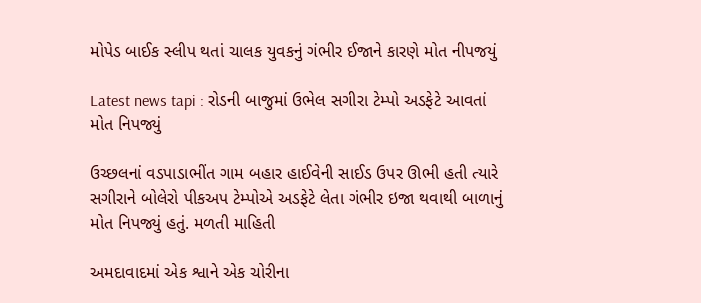મોપેડ બાઈક સ્લીપ થતાં ચાલક યુવકનું ગંભીર ઈજાને કારણે મોત નીપજયું

Latest news tapi : રોડની બાજુમાં ઉભેલ સગીરા ટેમ્પો અડફેટે આવતાં મોત નિપજ્યું

ઉચ્છલનાં વડપાડાભીંત ગામ બહાર હાઈવેની સાઈડ ઉપર ઊભી હતી ત્યારે સગીરાને બોલેરો પીકઅપ ટેમ્પોએ અડફેટે લેતા ગંભીર ઇજા થવાથી બાળાનું મોત નિપજ્યું હતું. મળતી માહિતી

અમદાવાદમાં એક શ્વાને એક ચોરીના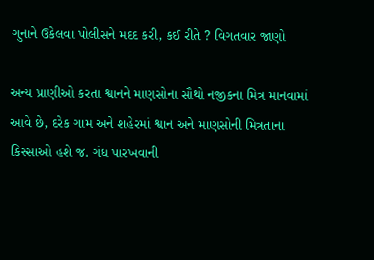ગુનાને ઉકેલવા પોલીસને મદદ કરી, કઈ રીતે ? વિગતવાર જાણો

અન્ય પ્રાણીઓ કરતા શ્વાનને માણસોના સૌથો નજીકના મિત્ર માનવામાં આવે છે, દરેક ગામ અને શહેરમાં શ્વાન અને માણસોની મિત્રતાના કિસ્સાઓ હશે જ. ગંધ પારખવાની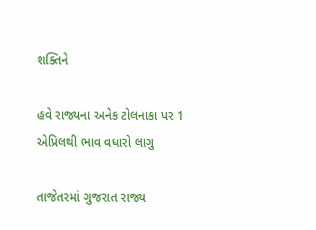શક્તિને

હવે રાજ્યના અનેક ટોલનાકા પર 1 એપ્રિલથી ભાવ વધારો લાગુ

તાજેતરમાં ગુજરાત રાજ્ય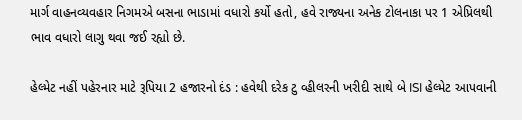માર્ગ વાહનવ્યવહાર નિગમએ બસના ભાડામાં વધારો કર્યો હતો, હવે રાજ્યના અનેક ટોલનાકા પર 1 એપ્રિલથી ભાવ વધારો લાગુ થવા જઈ રહ્યો છે.

હેલ્મેટ નહીં પહેરનાર માટે રૂપિયા 2 હજારનો દંડ : હવેથી દરેક ટુ વ્હીલરની ખરીદી સાથે બે ISI હેલ્મેટ આપવાની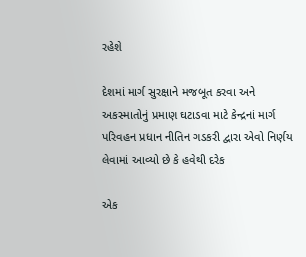રહેશે

દેશમાં માર્ગ સુરક્ષાને મજબૂત કરવા અને અકસ્માતોનું પ્રમાણ ઘટાડવા માટે કેન્દ્રનાં માર્ગ પરિવહન પ્રધાન નીતિન ગડકરી દ્વારા એવો નિર્ણય લેવામાં આવ્યો છે કે હવેથી દરેક

એક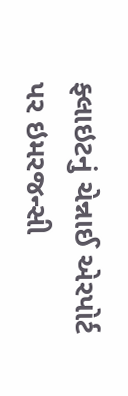ફ્લાઇટનું ચેન્નાઈ એરપોર્ટ પર ઇમરજન્સી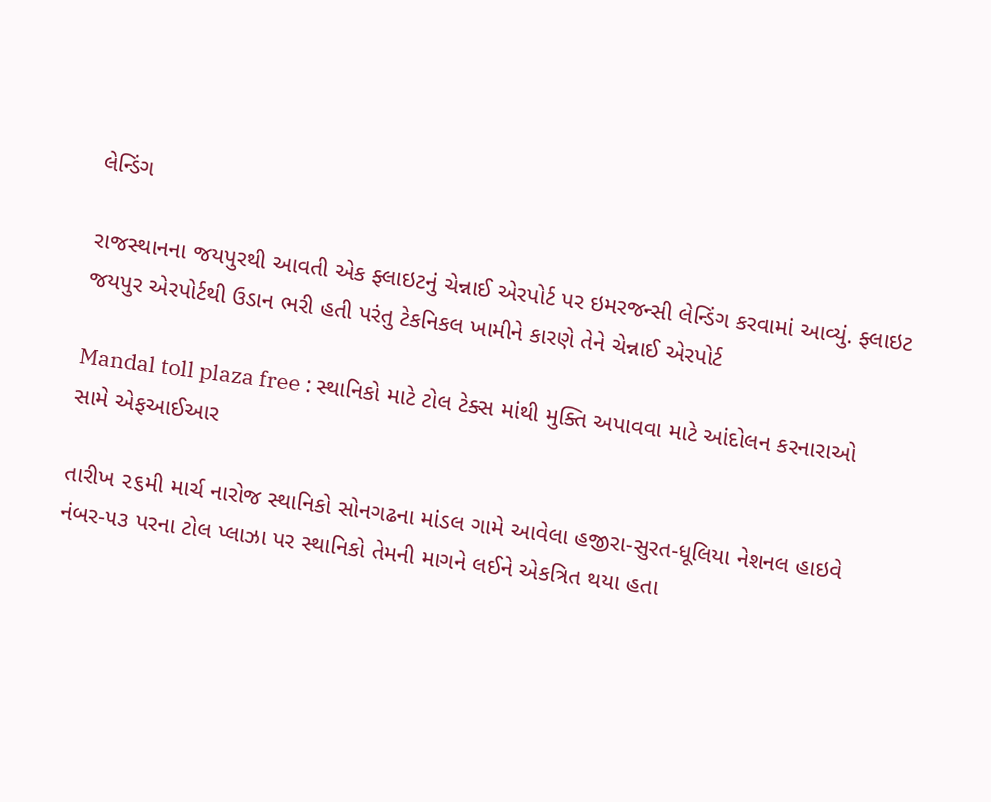લેન્ડિંગ

રાજસ્થાનના જયપુરથી આવતી એક ફ્લાઇટનું ચેન્નાઈ એરપોર્ટ પર ઇમરજન્સી લેન્ડિંગ કરવામાં આવ્યું. ફ્લાઇટ જયપુર એરપોર્ટથી ઉડાન ભરી હતી પરંતુ ટેકનિકલ ખામીને કારણે તેને ચેન્નાઈ એરપોર્ટ

Mandal toll plaza free : સ્થાનિકો માટે ટોલ ટેક્સ માંથી મુક્તિ અપાવવા માટે આંદોલન કરનારાઓ સામે એફઆઈઆર

તારીખ ૨૬મી માર્ચ નારોજ સ્થાનિકો સોનગઢના માંડલ ગામે આવેલા હજીરા-સુરત-ધૂલિયા નેશનલ હાઇવે નંબર-૫૩ પરના ટોલ પ્લાઝા પર સ્થાનિકો તેમની માગને લઈને એકત્રિત થયા હતા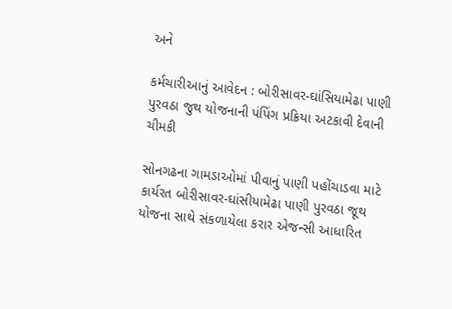અને

કર્મચારીઆનું આવેદન : બોરીસાવર-ઘાંસિયામેઢા પાણી પુરવઠા જુથ યોજનાની પંપિંગ પ્રક્રિયા અટકાવી દેવાની ચીમકી

સોનગઢના ગામડાઓમાં પીવાનું પાણી પહોંચાડવા માટે કાર્યરત બોરીસાવર-ઘાંસીયામેઢા પાણી પુરવઠા જૂથ યોજના સાથે સંકળાયેલા કરાર એજન્સી આધારિત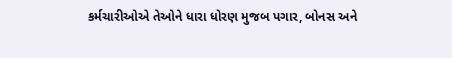કર્મચારીઓએ તેઓને ધારા ધોરણ મુજબ પગાર, બોનસ અને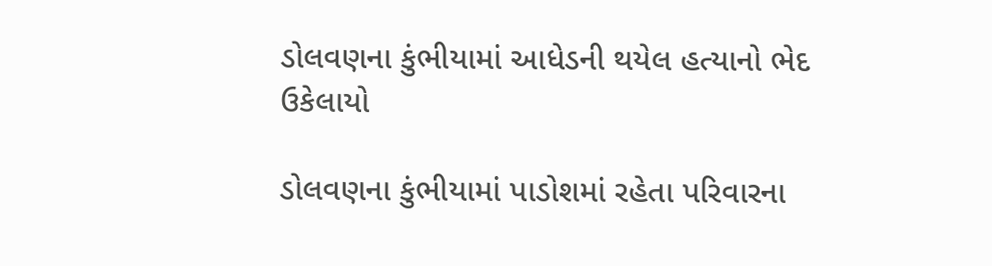ડોલવણના કુંભીયામાં આધેડની થયેલ હત્યાનો ભેદ ઉકેલાયો

ડોલવણના કુંભીયામાં પાડોશમાં રહેતા પરિવારના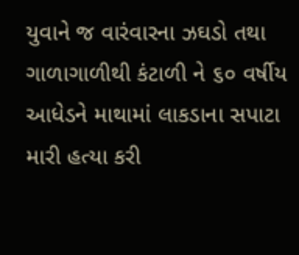યુવાને જ વારંવારના ઝઘડો તથા ગાળાગાળીથી કંટાળી ને ૬૦ વર્ષીય આધેડને માથામાં લાકડાના સપાટા મારી હત્યા કરી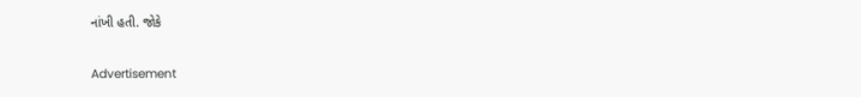નાંખી હતી. જોકે

Advertisement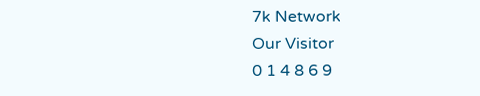7k Network
Our Visitor
0 1 4 8 6 9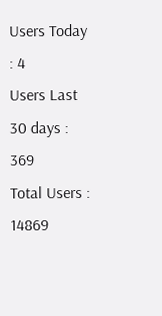Users Today : 4
Users Last 30 days : 369
Total Users : 14869